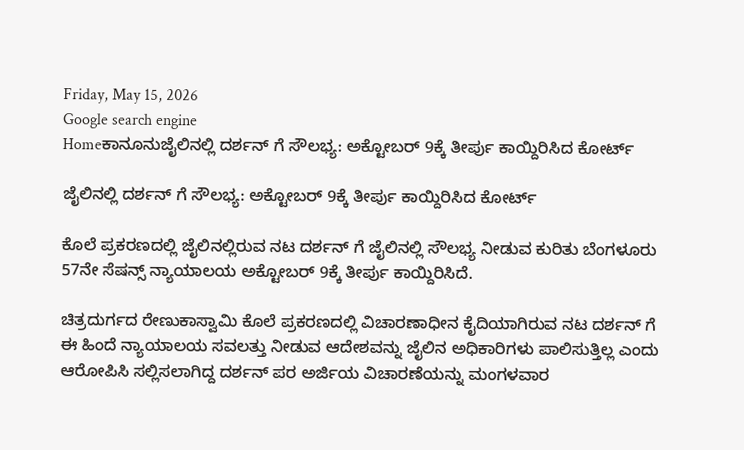Friday, May 15, 2026
Google search engine
Homeಕಾನೂನುಜೈಲಿನಲ್ಲಿ ದರ್ಶನ್ ಗೆ ಸೌಲಭ್ಯ: ಅಕ್ಟೋಬರ್ 9ಕ್ಕೆ ತೀರ್ಪು ಕಾಯ್ದಿರಿಸಿದ ಕೋರ್ಟ್

ಜೈಲಿನಲ್ಲಿ ದರ್ಶನ್ ಗೆ ಸೌಲಭ್ಯ: ಅಕ್ಟೋಬರ್ 9ಕ್ಕೆ ತೀರ್ಪು ಕಾಯ್ದಿರಿಸಿದ ಕೋರ್ಟ್

ಕೊಲೆ ಪ್ರಕರಣದಲ್ಲಿ ಜೈಲಿನಲ್ಲಿರುವ ನಟ ದರ್ಶನ್ ಗೆ ಜೈಲಿನಲ್ಲಿ ಸೌಲಭ್ಯ ನೀಡುವ ಕುರಿತು ಬೆಂಗಳೂರು 57ನೇ ಸೆಷನ್ಸ್ ನ್ಯಾಯಾಲಯ ಅಕ್ಟೋಬರ್ 9ಕ್ಕೆ ತೀರ್ಪು ಕಾಯ್ದಿರಿಸಿದೆ.

ಚಿತ್ರದುರ್ಗದ ರೇಣುಕಾಸ್ವಾಮಿ ಕೊಲೆ ಪ್ರಕರಣದಲ್ಲಿ ವಿಚಾರಣಾಧೀನ ಕೈದಿಯಾಗಿರುವ ನಟ ದರ್ಶನ್ ಗೆ ಈ ಹಿಂದೆ ನ್ಯಾಯಾಲಯ ಸವಲತ್ತು ನೀಡುವ ಆದೇಶವನ್ನು ಜೈಲಿನ ಅಧಿಕಾರಿಗಳು ಪಾಲಿಸುತ್ತಿಲ್ಲ ಎಂದು ಆರೋಪಿಸಿ ಸಲ್ಲಿಸಲಾಗಿದ್ದ ದರ್ಶನ್ ಪರ ಅರ್ಜಿಯ ವಿಚಾರಣೆಯನ್ನು ಮಂಗಳವಾರ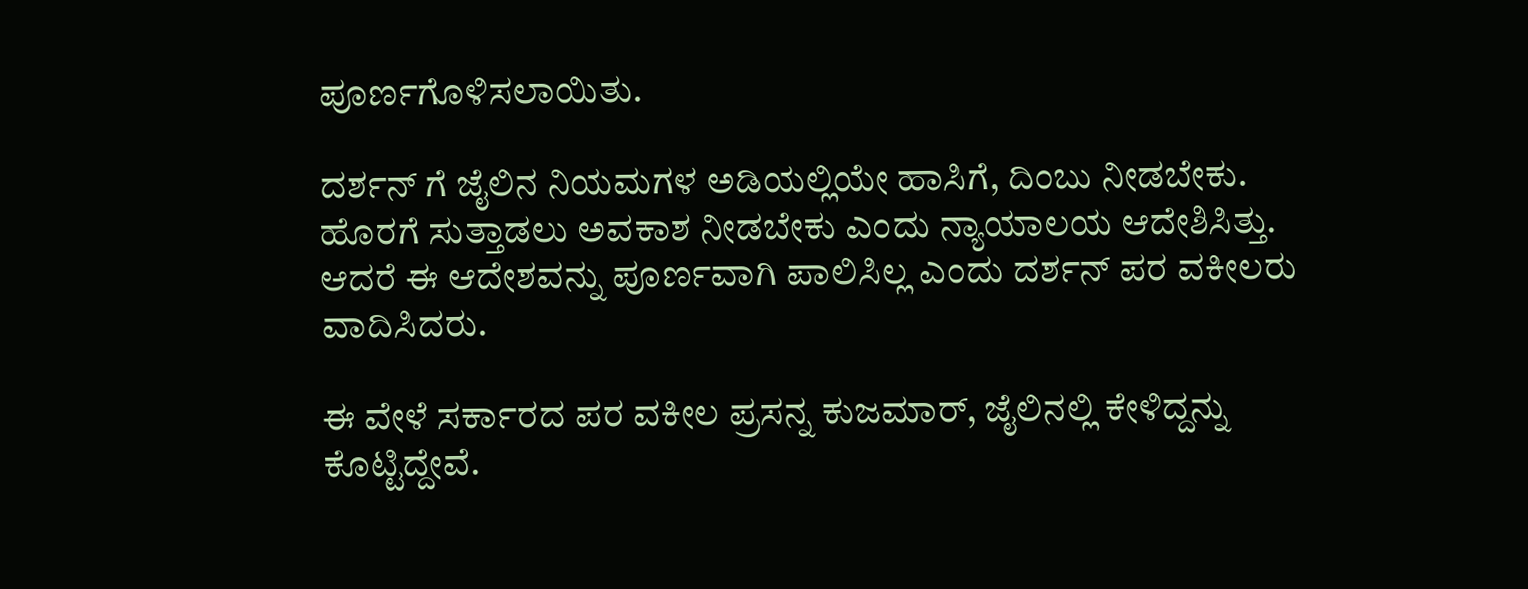ಪೂರ್ಣಗೊಳಿಸಲಾಯಿತು.

ದರ್ಶನ್ ಗೆ ಜೈಲಿನ ನಿಯಮಗಳ ಅಡಿಯಲ್ಲಿಯೇ ಹಾಸಿಗೆ, ದಿಂಬು ನೀಡಬೇಕು. ಹೊರಗೆ ಸುತ್ತಾಡಲು ಅವಕಾಶ ನೀಡಬೇಕು ಎಂದು ನ್ಯಾಯಾಲಯ ಆದೇಶಿಸಿತ್ತು. ಆದರೆ ಈ ಆದೇಶವನ್ನು ಪೂರ್ಣವಾಗಿ ಪಾಲಿಸಿಲ್ಲ ಎಂದು ದರ್ಶನ್ ಪರ ವಕೀಲರು ವಾದಿಸಿದರು.

ಈ ವೇಳೆ ಸರ್ಕಾರದ ಪರ ವಕೀಲ ಪ್ರಸನ್ನ ಕುಜಮಾರ್, ಜೈಲಿನಲ್ಲಿ ಕೇಳಿದ್ದನ್ನು ಕೊಟ್ಟಿದ್ದೇವೆ.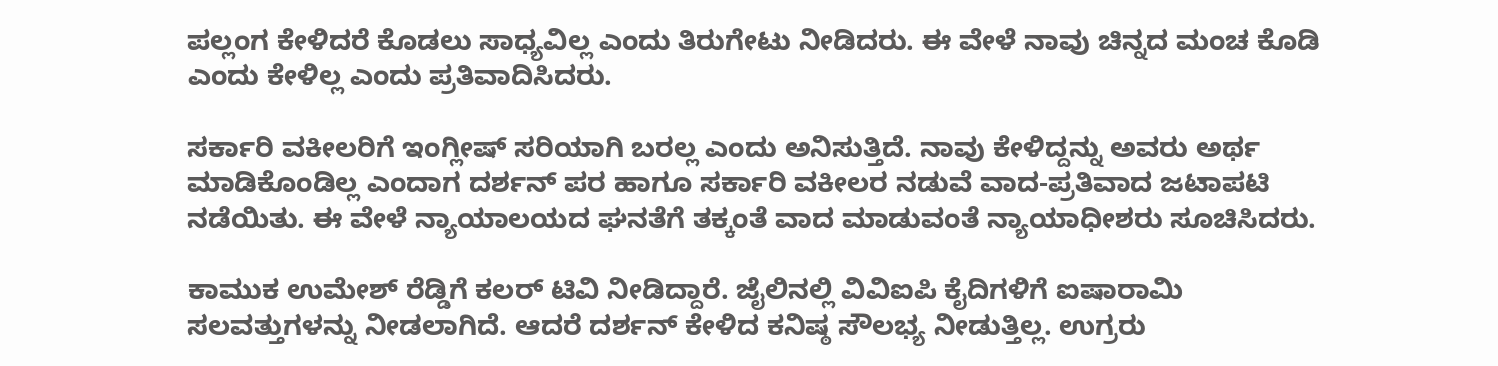ಪಲ್ಲಂಗ ಕೇಳಿದರೆ ಕೊಡಲು ಸಾಧ್ಯವಿಲ್ಲ ಎಂದು ತಿರುಗೇಟು ನೀಡಿದರು. ಈ ವೇಳೆ ನಾವು ಚಿನ್ನದ ಮಂಚ ಕೊಡಿ ಎಂದು ಕೇಳಿಲ್ಲ ಎಂದು ಪ್ರತಿವಾದಿಸಿದರು.

ಸರ್ಕಾರಿ ವಕೀಲರಿಗೆ ಇಂಗ್ಲೀಷ್ ಸರಿಯಾಗಿ ಬರಲ್ಲ ಎಂದು ಅನಿಸುತ್ತಿದೆ. ನಾವು ಕೇಳಿದ್ದನ್ನು ಅವರು ಅರ್ಥ ಮಾಡಿಕೊಂಡಿಲ್ಲ ಎಂದಾಗ ದರ್ಶನ್ ಪರ ಹಾಗೂ ಸರ್ಕಾರಿ ವಕೀಲರ ನಡುವೆ ವಾದ-ಪ್ರತಿವಾದ ಜಟಾಪಟಿ ನಡೆಯಿತು. ಈ ವೇಳೆ ನ್ಯಾಯಾಲಯದ ಘನತೆಗೆ ತಕ್ಕಂತೆ ವಾದ ಮಾಡುವಂತೆ ನ್ಯಾಯಾಧೀಶರು ಸೂಚಿಸಿದರು.

ಕಾಮುಕ ಉಮೇಶ್ ರೆಡ್ಡಿಗೆ ಕಲರ್ ಟಿವಿ ನೀಡಿದ್ದಾರೆ. ಜೈಲಿನಲ್ಲಿ ವಿವಿಐಪಿ ಕೈದಿಗಳಿಗೆ ಐಷಾರಾಮಿ ಸಲವತ್ತುಗಳನ್ನು ನೀಡಲಾಗಿದೆ. ಆದರೆ ದರ್ಶನ್ ಕೇಳಿದ ಕನಿಷ್ಠ ಸೌಲಭ್ಯ ನೀಡುತ್ತಿಲ್ಲ. ಉಗ್ರರು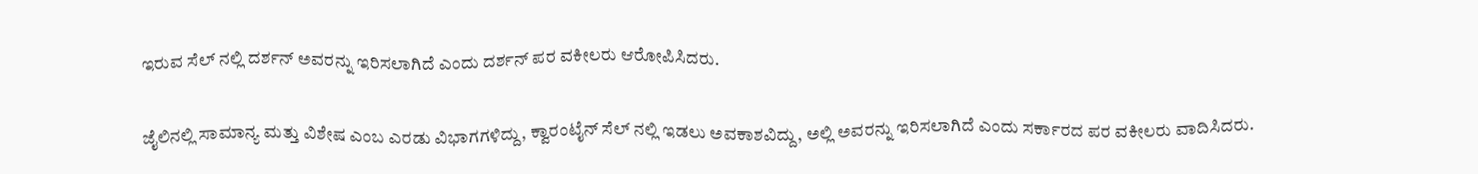ಇರುವ ಸೆಲ್ ನಲ್ಲಿ ದರ್ಶನ್ ಅವರನ್ನು ಇರಿಸಲಾಗಿದೆ ಎಂದು ದರ್ಶನ್ ಪರ ವಕೀಲರು ಆರೋಪಿಸಿದರು.

ಜೈಲಿನಲ್ಲಿ ಸಾಮಾನ್ಯ ಮತ್ತು ವಿಶೇಷ ಎಂಬ ಎರಡು ವಿಭಾಗಗಳಿದ್ದು, ಕ್ವಾರಂಟೈನ್ ಸೆಲ್ ನಲ್ಲಿ ಇಡಲು ಅವಕಾಶವಿದ್ದು, ಅಲ್ಲಿ ಅವರನ್ನು ಇರಿಸಲಾಗಿದೆ ಎಂದು ಸರ್ಕಾರದ ಪರ ವಕೀಲರು ವಾದಿಸಿದರು.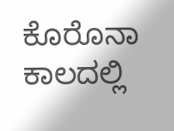ಕೊರೊನಾ ಕಾಲದಲ್ಲಿ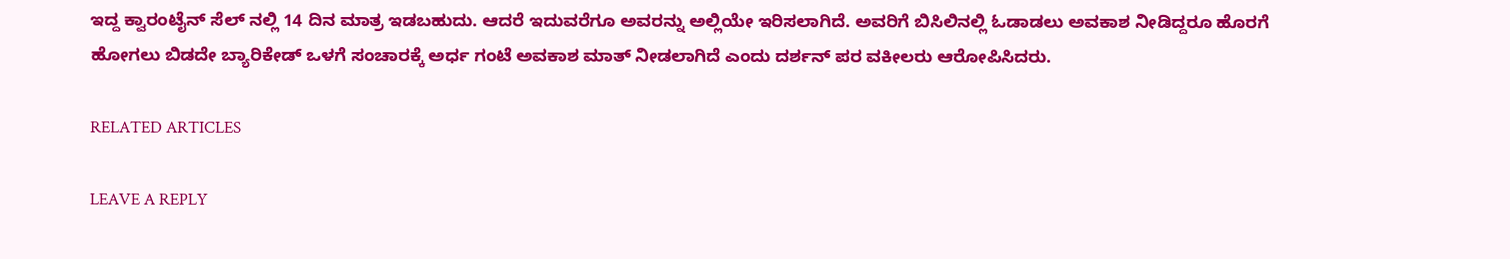ಇದ್ದ ಕ್ವಾರಂಟೈನ್ ಸೆಲ್ ನಲ್ಲಿ 14 ದಿನ ಮಾತ್ರ ಇಡಬಹುದು. ಆದರೆ ಇದುವರೆಗೂ ಅವರನ್ನು ಅಲ್ಲಿಯೇ ಇರಿಸಲಾಗಿದೆ. ಅವರಿಗೆ ಬಿಸಿಲಿನಲ್ಲಿ ಓಡಾಡಲು ಅವಕಾಶ ನೀಡಿದ್ದರೂ ಹೊರಗೆ ಹೋಗಲು ಬಿಡದೇ ಬ್ಯಾರಿಕೇಡ್ ಒಳಗೆ ಸಂಚಾರಕ್ಕೆ ಅರ್ಧ ಗಂಟೆ ಅವಕಾಶ ಮಾತ್ ನೀಡಲಾಗಿದೆ ಎಂದು ದರ್ಶನ್ ಪರ ವಕೀಲರು ಆರೋಪಿಸಿದರು.

RELATED ARTICLES

LEAVE A REPLY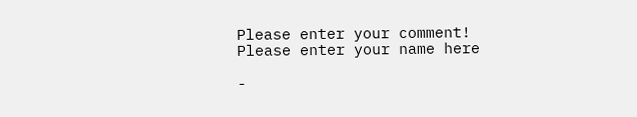Please enter your comment!
Please enter your name here

-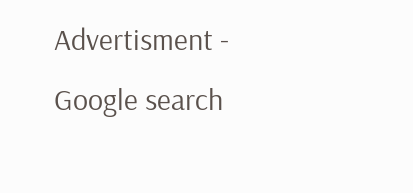Advertisment -
Google search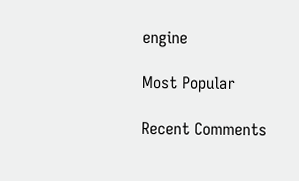engine

Most Popular

Recent Comments